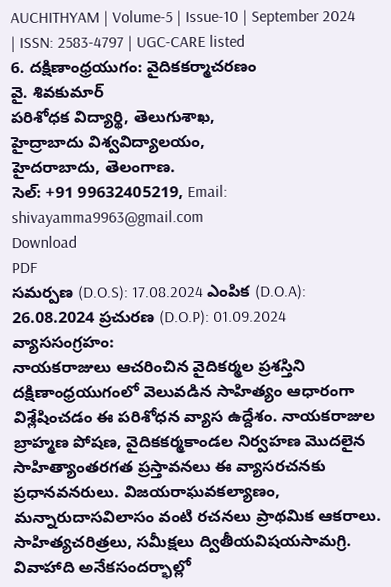AUCHITHYAM | Volume-5 | Issue-10 | September 2024 | ISSN: 2583-4797 | UGC-CARE listed
6. దక్షిణాంధ్రయుగం: వైదికకర్మాచరణం
వై. శివకుమార్
పరిశోధక విద్యార్థి, తెలుగుశాఖ,
హైద్రాబాదు విశ్వవిద్యాలయం,
హైదరాబాదు, తెలంగాణ.
సెల్: +91 99632405219, Email: shivayamma9963@gmail.com
Download
PDF
సమర్పణ (D.O.S): 17.08.2024 ఎంపిక (D.O.A): 26.08.2024 ప్రచురణ (D.O.P): 01.09.2024
వ్యాససంగ్రహం:
నాయకరాజులు ఆచరించిన వైదికర్మల ప్రశస్తిని దక్షిణాంధ్రయుగంలో వెలువడిన సాహిత్యం ఆధారంగా విశ్లేషించడం ఈ పరిశోధన వ్యాస ఉద్దేశం. నాయకరాజుల బ్రాహ్మణ పోషణ, వైదికకర్మకాండల నిర్వహణ మొదలైన సాహిత్యాంతరగత ప్రస్తావనలు ఈ వ్యాసరచనకు ప్రధానవనరులు. విజయరాఘవకల్యాణం, మన్నారుదాసవిలాసం వంటి రచనలు ప్రాథమిక ఆకరాలు. సాహిత్యచరిత్రలు, సమీక్షలు ద్వితీయవిషయసామగ్రి. వివాహాది అనేకసందర్భాల్లో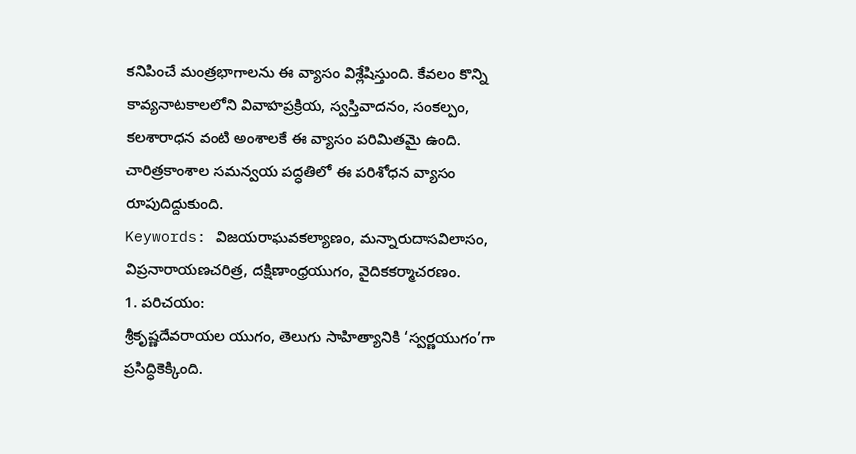కనిపించే మంత్రభాగాలను ఈ వ్యాసం విశ్లేషిస్తుంది. కేవలం కొన్ని కావ్యనాటకాలలోని వివాహప్రక్రియ, స్వస్తివాదనం, సంకల్పం, కలశారాధన వంటి అంశాలకే ఈ వ్యాసం పరిమితమై ఉంది. చారిత్రకాంశాల సమన్వయ పద్ధతిలో ఈ పరిశోధన వ్యాసం రూపుదిద్దుకుంది.
Keywords: విజయరాఘవకల్యాణం, మన్నారుదాసవిలాసం, విప్రనారాయణచరిత్ర, దక్షిణాంధ్రయుగం, వైదికకర్మాచరణం.
1. పరిచయం:
శ్రీకృష్ణదేవరాయల యుగం, తెలుగు సాహిత్యానికి ‘స్వర్ణయుగం’గా ప్రసిద్ధికెక్కింది.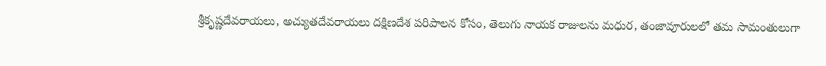శ్రీకృష్ణదేవరాయలు, అచ్యుతదేవరాయలు దక్షిణదేశ పరిపాలన కోసం, తెలుగు నాయక రాజులను మధుర, తంజావూరులలో తమ సామంతులుగా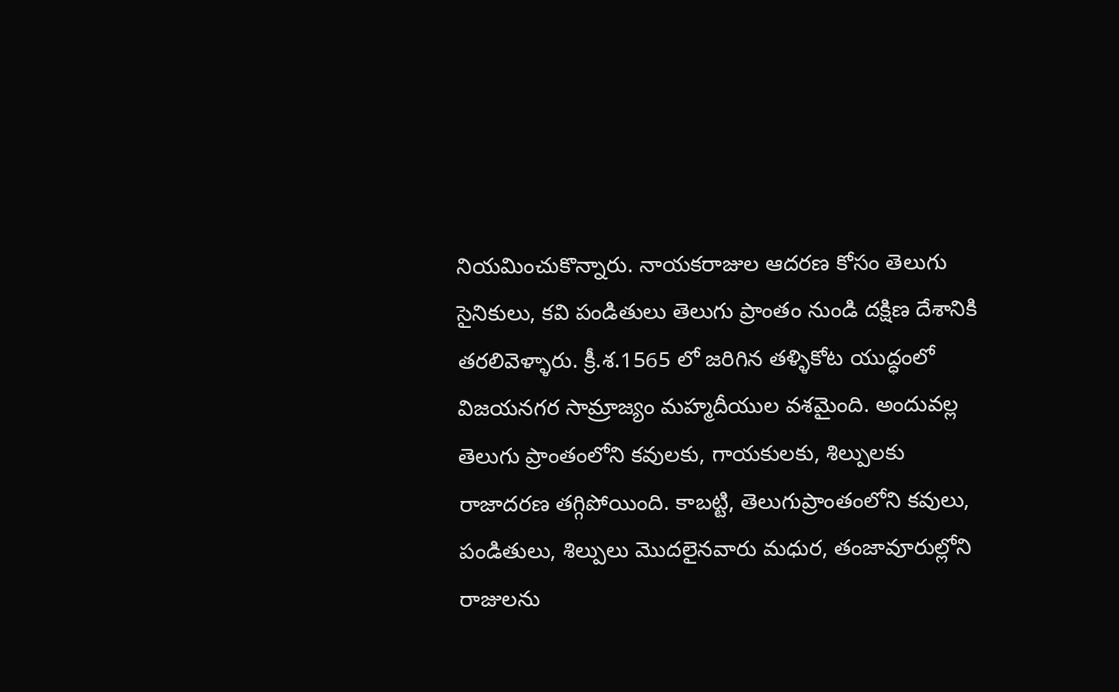నియమించుకొన్నారు. నాయకరాజుల ఆదరణ కోసం తెలుగు సైనికులు, కవి పండితులు తెలుగు ప్రాంతం నుండి దక్షిణ దేశానికి తరలివెళ్ళారు. క్రీ.శ.1565 లో జరిగిన తళ్ళికోట యుద్ధంలో విజయనగర సామ్రాజ్యం మహ్మదీయుల వశమైంది. అందువల్ల తెలుగు ప్రాంతంలోని కవులకు, గాయకులకు, శిల్పులకు రాజాదరణ తగ్గిపోయింది. కాబట్టి, తెలుగుప్రాంతంలోని కవులు, పండితులు, శిల్పులు మొదలైనవారు మధుర, తంజావూరుల్లోని రాజులను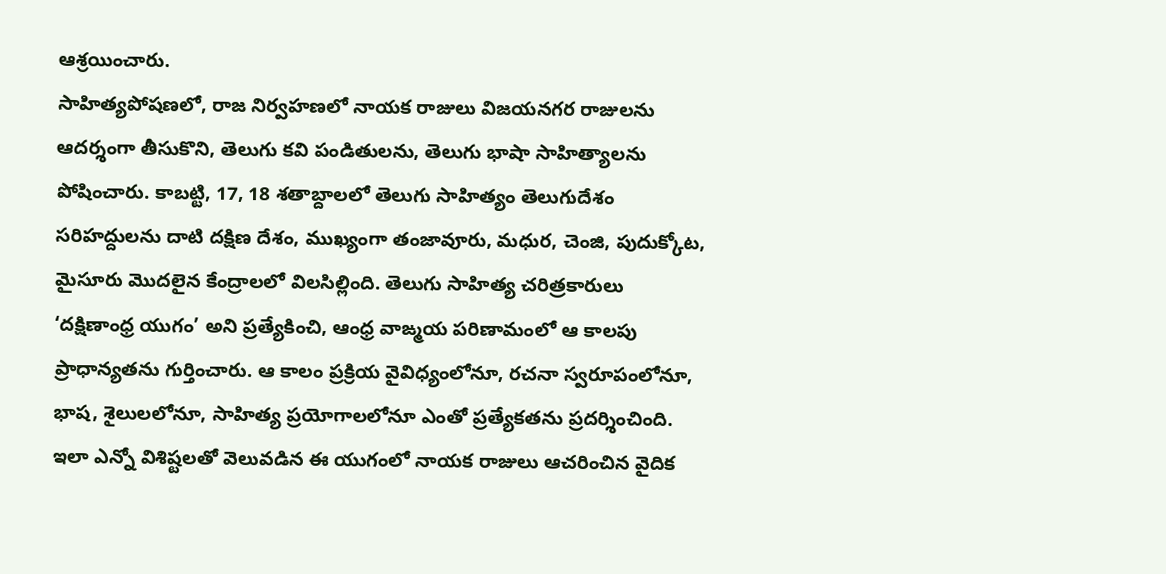ఆశ్రయించారు.
సాహిత్యపోషణలో, రాజ నిర్వహణలో నాయక రాజులు విజయనగర రాజులను ఆదర్శంగా తీసుకొని, తెలుగు కవి పండితులను, తెలుగు భాషా సాహిత్యాలను పోషించారు. కాబట్టి, 17, 18 శతాబ్దాలలో తెలుగు సాహిత్యం తెలుగుదేశం సరిహద్దులను దాటి దక్షిణ దేశం, ముఖ్యంగా తంజావూరు, మధుర, చెంజి, పుదుక్కోట, మైసూరు మొదలైన కేంద్రాలలో విలసిల్లింది. తెలుగు సాహిత్య చరిత్రకారులు ‘దక్షిణాంధ్ర యుగం’ అని ప్రత్యేకించి, ఆంధ్ర వాఙ్మయ పరిణామంలో ఆ కాలపు ప్రాధాన్యతను గుర్తించారు. ఆ కాలం ప్రక్రియ వైవిధ్యంలోనూ, రచనా స్వరూపంలోనూ, భాష, శైలులలోనూ, సాహిత్య ప్రయోగాలలోనూ ఎంతో ప్రత్యేకతను ప్రదర్శించింది. ఇలా ఎన్నో విశిష్టలతో వెలువడిన ఈ యుగంలో నాయక రాజులు ఆచరించిన వైదిక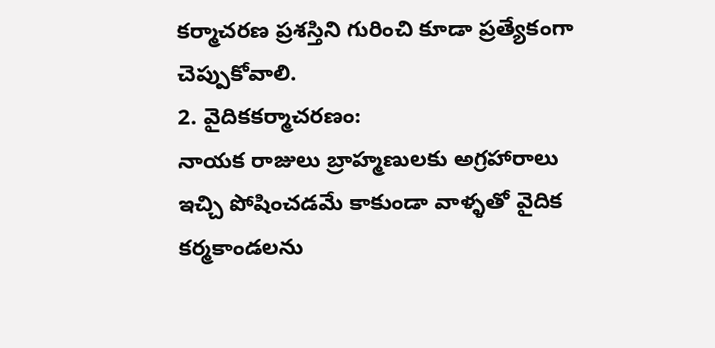కర్మాచరణ ప్రశస్తిని గురించి కూడా ప్రత్యేకంగా చెప్పుకోవాలి.
2. వైదికకర్మాచరణం:
నాయక రాజులు బ్రాహ్మణులకు అగ్రహారాలు ఇచ్చి పోషించడమే కాకుండా వాళ్ళతో వైదిక కర్మకాండలను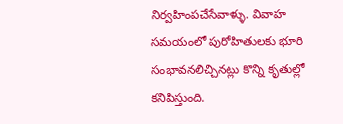నిర్వహింపచేసేవాళ్ళు. వివాహ సమయంలో పురోహితులకు భూరి సంభావనలిచ్చినట్లు కొన్ని కృతుల్లో కనిపిస్తుంది.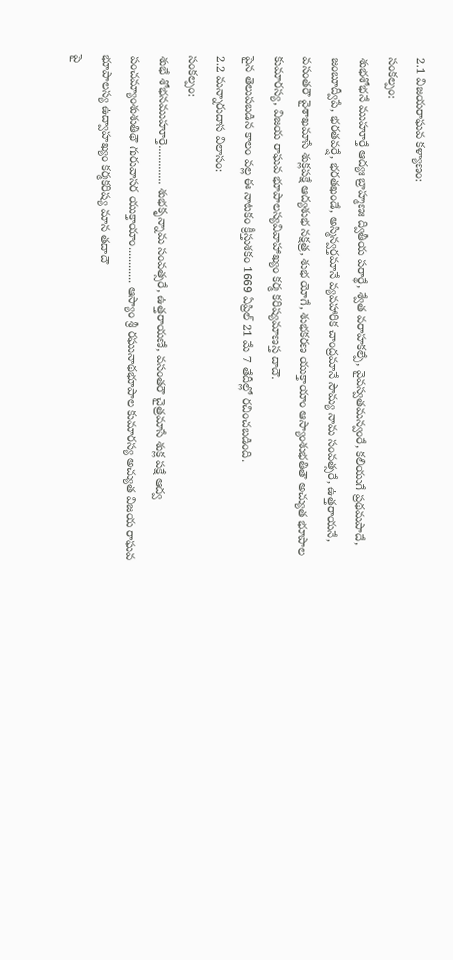2.1 విజయరాఘవ కళ్యాణం:
సంకల్పం:
శుభశోభనే ముహూర్తే ఆద్యః బ్రాహ్మణః ద్వితీయ పరార్థే, శ్వేత వరాహకల్పే, వైవస్వతమన్వంరే, కలియుగే ప్రథమపాదే, జంబూద్వీపే, భరతవర్షే, భరతఖండే, అస్మిన్వర్తమానే వ్యవహారిక చాంద్రమానే సౌమ్య నామ సంవత్సరే, ఉత్తరాయనే, వసంతరౌ వైశాఖమాసే శుక్లపక్షే ఆద్యశుభ నక్షత్ర, శుభ యోగే, శుభకరణ యుక్తాయాం ఆస్యాంశుభతితౌ అచ్యుత భూపాల కుమారస్య, విజయ రాఘవ భూపాలస్యవివాహాఖ్యం కర్మ కరిష్యమాణస్త దాదౌ.
పైన తెలుపబడిన కాలం వల్ల ఈ నాటకం క్రీస్తుశకం 1669 ఏప్రిల్ 21 మే 7 తేదీల్లో రచించబడింది.
2.2 మన్నారుదాస విలాసం:
సంకల్పం:
శుభే శోభనముహూర్తె............. శుభకృన్నామ సంవత్సరే, ఉత్తరాయణే, వసంతరౌ చైత్రమాసే శుక్ల పక్షే ఆద్వ పంచమ్యాంశుశుతిథౌ గురువాసర యుక్తాయాం............ ఆస్యాం శ్రీ రఘునాథభూపాల కుమారస్య అచ్యుత విజయ రాఘవ భూపాలస్య ఉద్వాహఖ్యం కర్మకరిష్య మాన తదాదౌ
పై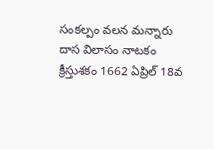సంకల్పం వలన మన్నారు దాస విలాసం నాటకం క్రీస్తుశకం 1662 ఏప్రిల్ 18వ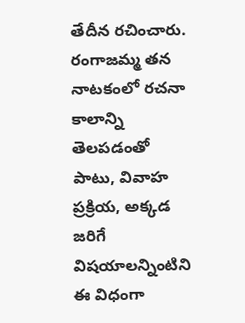తేదీన రచించారు.
రంగాజమ్మ తన నాటకంలో రచనా కాలాన్ని తెలపడంతో పాటు, వివాహ ప్రక్రియ, అక్కడ జరిగే విషయాలన్నింటిని ఈ విధంగా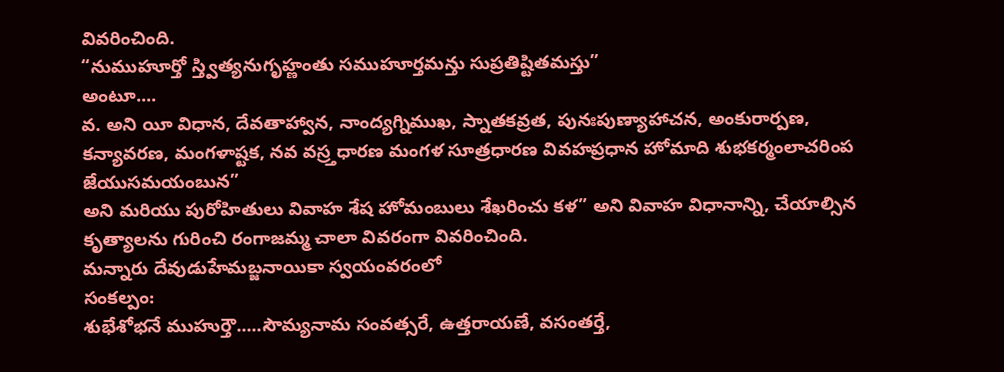వివరించింది.
“నుముహూర్తో స్త్విత్యనుగృహ్ణంతు సముహూర్తమన్తు సుప్రతిష్టితమస్తు”
అంటూ....
వ. అని యీ విధాన, దేవతాహ్వాన, నాంద్యగ్నిముఖ, స్నాతకవ్రత, పునఃపుణ్యాహాచన, అంకురార్పణ, కన్యావరణ, మంగళాష్టక, నవ వస్ర్తధారణ మంగళ సూత్రధారణ వివహప్రధాన హోమాది శుభకర్మంలాచరింప జేయుసమయంబున”
అని మరియు పురోహితులు వివాహ శేష హోమంబులు శేఖరించు కళ” అని వివాహ విధానాన్ని, చేయాల్సిన కృత్యాలను గురించి రంగాజమ్మ చాలా వివరంగా వివరించింది.
మన్నారు దేవుడుహేమబ్జనాయికా స్వయంవరంలో
సంకల్పం:
శుభేశోభనే ముహుర్తౌ.....సౌమ్యనామ సంవత్సరే, ఉత్తరాయణే, వసంతర్తే,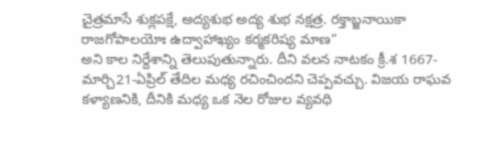చైత్రమాసే శుక్లపక్షే, అద్యశుభ అద్య శుభ నక్షత్ర. రక్తాబ్జనాయికా రాజగోపాలయోః ఉద్వాహాఖ్యం కర్మకరిష్య మాణ”
అని కాల నిర్దేశాన్ని తెలుపుతున్నారు. దీని వలన నాటకం క్రీ.శ 1667- మార్చి21-ఏప్రిల్ తేదిల మధ్య రచించిందని చెప్పవచ్చు. విజయ రాఘవ కళ్యాణనికి, దీనికి మధ్య ఒక నెల రోజుల వ్యవధి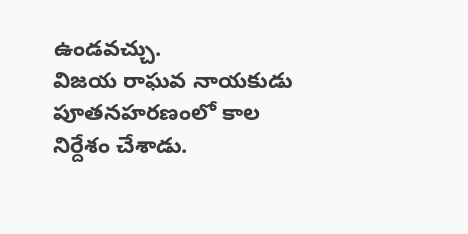ఉండవచ్చు.
విజయ రాఘవ నాయకుడు పూతనహరణంలో కాల నిర్దేశం చేశాడు.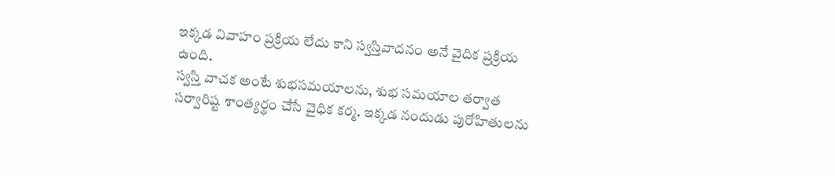ఇక్కడ వివాహం ప్రక్రియ లేదు కాని స్వస్తివాదనం అనే వైదిక ప్రక్రియ ఉంది.
స్వస్తి వాచక అంటే శుభసమయాలను, శుభ సమయాల తర్వాత సర్వారిష్ట శాంత్యర్థం చేసే వైధిక కర్మ. ఇక్కడ నందుడు పురోహితులను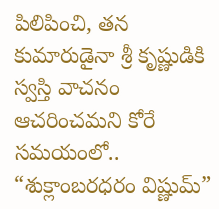పిలిపించి, తన కుమారుడైనా శ్రీ కృష్ణుడికి స్వస్తి వాచనం ఆచరించమని కోరే సమయంలో..
“శుక్లాంబరధరం విష్ణుమ్”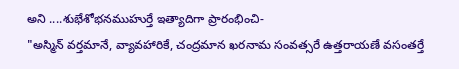అని ....శుభేశోభనముహుర్తే ఇత్యాదిగా ప్రారంభించి-
"అస్మిన్ వర్తమానే, వ్యావహారికే, చంద్రమాన ఖరనామ సంవత్సరే ఉత్తరాయణే వసంతర్తే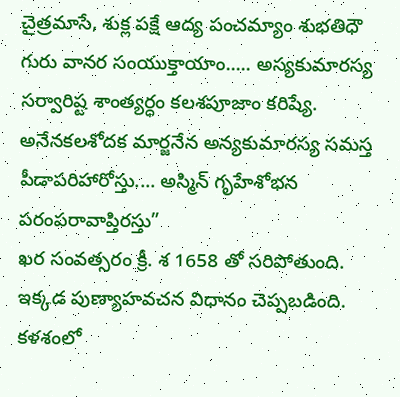చైత్రమాసే, శుక్ల పక్షే ఆద్య పంచమ్యాం శుభతిధౌ గురు వానర సంయుక్తాయాం..... అస్యకుమారస్య సర్వారిష్ట శాంత్యర్ధం కలశపూజాం కరిష్యే. అనేనకలశోదక మార్జనేన అన్యకుమారస్య సమస్త పీడాపరిహారోస్తు.... అస్మిన్ గృహేశోభన పరంపరావాప్తిరస్తు”
ఖర సంవత్సరం క్రీ. శ 1658 తో సరిపోతుంది. ఇక్కడ పుణ్యాహవచన విధానం చెప్పబడింది. కళశంలో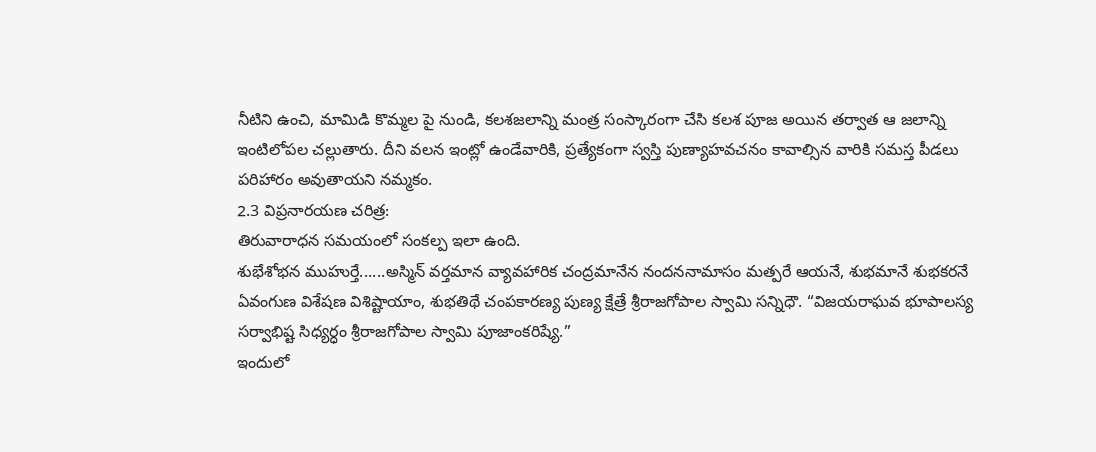నీటిని ఉంచి, మామిడి కొమ్మల పై నుండి, కలశజలాన్ని మంత్ర సంస్కారంగా చేసి కలశ పూజ అయిన తర్వాత ఆ జలాన్ని ఇంటిలోపల చల్లుతారు. దీని వలన ఇంట్లో ఉండేవారికి, ప్రత్యేకంగా స్వస్తి పుణ్యాహవచనం కావాల్సిన వారికి సమస్త పీడలు పరిహారం అవుతాయని నమ్మకం.
2.3 విప్రనారయణ చరిత్ర:
తిరువారాధన సమయంలో సంకల్ప ఇలా ఉంది.
శుభేశోభన ముహుర్తే......అస్మిన్ వర్తమాన వ్యావహారిక చంద్రమానేన నందననామాసం మత్పరే ఆయనే, శుభమానే శుభకరనే ఏవంగుణ విశేషణ విశిష్టాయాం, శుభతిథే చంపకారణ్య పుణ్య క్షేత్రే శ్రీరాజగోపాల స్వామి సన్నిధౌ. “విజయరాఘవ భూపాలస్య సర్వాభిష్ట సిధ్యర్ధం శ్రీరాజగోపాల స్వామి పూజాంకరిష్యే.”
ఇందులో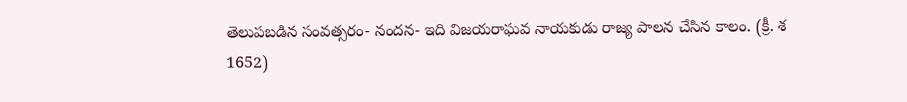తెలుపబడిన సంవత్సరం- నందన- ఇది విజయరాఘవ నాయకుడు రాజ్య పాలన చేసిన కాలం. (క్రీ. శ 1652)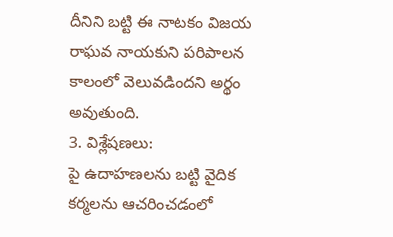దీనిని బట్టి ఈ నాటకం విజయ రాఘవ నాయకుని పరిపాలన కాలంలో వెలువడిందని అర్థం అవుతుంది.
3. విశ్లేషణలు:
పై ఉదాహణలను బట్టి వైదిక కర్మలను ఆచరించడంలో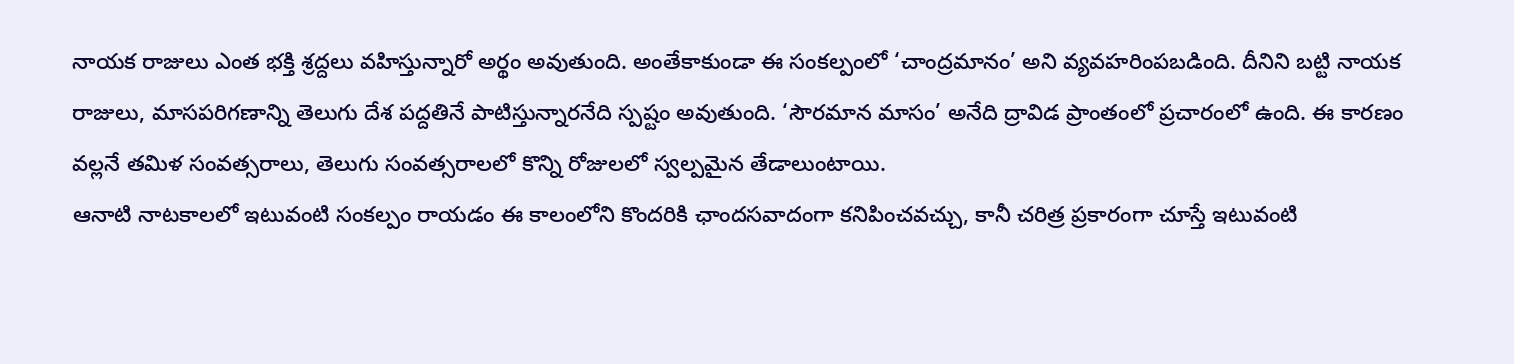నాయక రాజులు ఎంత భక్తి శ్రద్దలు వహిస్తున్నారో అర్థం అవుతుంది. అంతేకాకుండా ఈ సంకల్పంలో ‘చాంద్రమానం’ అని వ్యవహరింపబడింది. దీనిని బట్టి నాయక రాజులు, మాసపరిగణాన్ని తెలుగు దేశ పద్దతినే పాటిస్తున్నారనేది స్పష్టం అవుతుంది. ‘సౌరమాన మాసం’ అనేది ద్రావిడ ప్రాంతంలో ప్రచారంలో ఉంది. ఈ కారణం వల్లనే తమిళ సంవత్సరాలు, తెలుగు సంవత్సరాలలో కొన్ని రోజులలో స్వల్పమైన తేడాలుంటాయి.
ఆనాటి నాటకాలలో ఇటువంటి సంకల్పం రాయడం ఈ కాలంలోని కొందరికి ఛాందసవాదంగా కనిపించవచ్చు, కానీ చరిత్ర ప్రకారంగా చూస్తే ఇటువంటి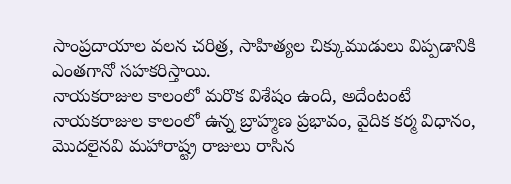సాంప్రదాయాల వలన చరిత్ర, సాహిత్యల చిక్కుముడులు విప్పడానికి ఎంతగానో సహకరిస్తాయి.
నాయకరాజుల కాలంలో మరొక విశేషం ఉంది, అదేంటంటే నాయకరాజుల కాలంలో ఉన్న బ్రాహ్మణ ప్రభావం, వైదిక కర్మ విధానం, మొదలైనవి మహారాష్ట్ర రాజులు రాసిన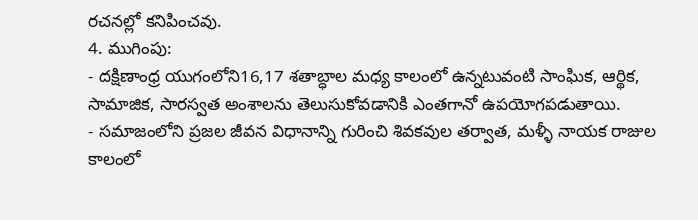రచనల్లో కనిపించవు.
4. ముగింపు:
- దక్షిణాంధ్ర యుగంలోని16,17 శతాబ్ధాల మధ్య కాలంలో ఉన్నటువంటి సాంఘిక, ఆర్థిక, సామాజిక, సారస్వత అంశాలను తెలుసుకోవడానికి ఎంతగానో ఉపయోగపడుతాయి.
- సమాజంలోని ప్రజల జీవన విధానాన్ని గురించి శివకవుల తర్వాత, మళ్ళీ నాయక రాజుల కాలంలో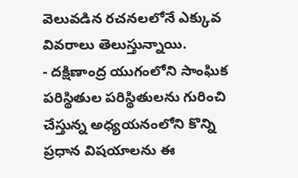వెలువడిన రచనలలోనే ఎక్కువ వివరాలు తెలుస్తున్నాయి.
- దక్షిణాంద్ర యుగంలోని సాంఘిక పరిస్థితుల పరిస్థితులను గురించి చేస్తున్న అధ్యయనంలోని కొన్ని ప్రధాన విషయాలను ఈ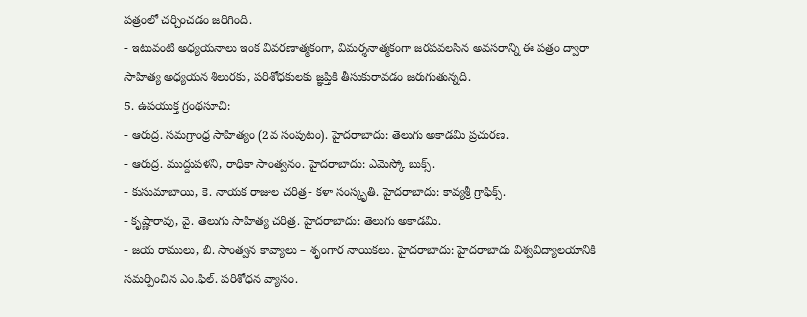పత్రంలో చర్చించడం జరిగింది.
- ఇటువంటి అధ్యయనాలు ఇంక వివరణాత్మకంగా, విమర్శనాత్మకంగా జరపవలసిన అవసరాన్ని ఈ పత్రం ద్వారా సాహిత్య అధ్యయన శిలురకు, పరిశోధకులకు జ్ఞప్తికి తీసుకురావడం జరుగుతున్నది.
5. ఉపయుక్త గ్రంథసూచి:
- ఆరుద్ర. సమగ్రాంధ్ర సాహిత్యం (2వ సంపుటం). హైదరాబాదు: తెలుగు అకాడమి ప్రచురణ.
- ఆరుద్ర. ముద్దుపళని, రాధికా సాంత్వనం. హైదరాబాదు: ఎమెస్కో బుక్స్.
- కుసుమాబాయి, కె. నాయక రాజుల చరిత్ర- కళా సంస్కృతి. హైదరాబాదు: కావ్యశ్రీ గ్రాఫిక్స్.
- కృష్ణారావు, వై. తెలుగు సాహిత్య చరిత్ర. హైదరాబాదు: తెలుగు అకాడమి.
- జయ రాములు, బి. సాంత్వన కావ్యాలు – శృంగార నాయికలు. హైదరాబాదు: హైదరాబాదు విశ్వవిద్యాలయానికి సమర్పించిన ఎం.ఫిల్. పరిశోధన వ్యాసం.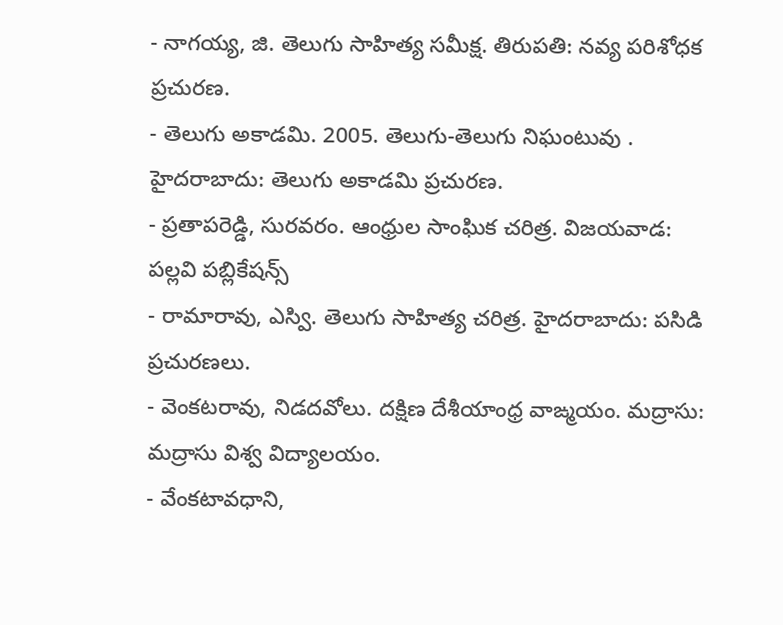- నాగయ్య, జి. తెలుగు సాహిత్య సమీక్ష. తిరుపతి: నవ్య పరిశోధక ప్రచురణ.
- తెలుగు అకాడమి. 2005. తెలుగు-తెలుగు నిఘంటువు . హైదరాబాదు: తెలుగు అకాడమి ప్రచురణ.
- ప్రతాపరెడ్డి, సురవరం. ఆంధ్రుల సాంఘిక చరిత్ర. విజయవాడ: పల్లవి పబ్లికేషన్స్
- రామారావు, ఎస్వి. తెలుగు సాహిత్య చరిత్ర. హైదరాబాదు: పసిడి ప్రచురణలు.
- వెంకటరావు, నిడదవోలు. దక్షిణ దేశీయాంధ్ర వాఙ్మయం. మద్రాసు: మద్రాసు విశ్వ విద్యాలయం.
- వేంకటావధాని,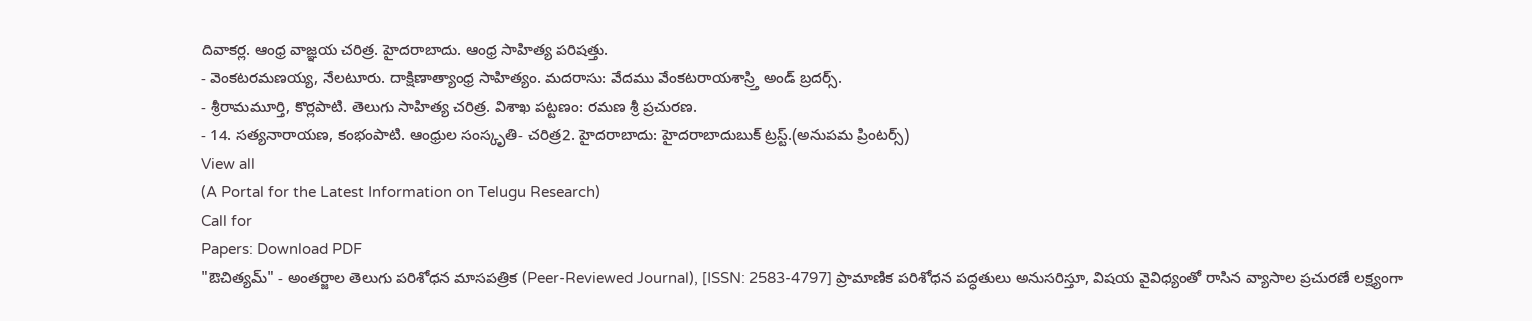దివాకర్ల. ఆంధ్ర వాజ్ఞయ చరిత్ర. హైదరాబాదు. ఆంధ్ర సాహిత్య పరిషత్తు.
- వెంకటరమణయ్య, నేలటూరు. దాక్షిణాత్యాంధ్ర సాహిత్యం. మదరాసు: వేదము వేంకటరాయశాస్ర్తి అండ్ బ్రదర్స్.
- శ్రీరామమూర్తి, కొర్లపాటి. తెలుగు సాహిత్య చరిత్ర. విశాఖ పట్టణం: రమణ శ్రీ ప్రచురణ.
- 14. సత్యనారాయణ, కంభంపాటి. ఆంధ్రుల సంస్కృతి- చరిత్ర2. హైదరాబాదు: హైదరాబాదుబుక్ ట్రస్ట్.(అనుపమ ప్రింటర్స్)
View all
(A Portal for the Latest Information on Telugu Research)
Call for
Papers: Download PDF
"ఔచిత్యమ్" - అంతర్జాల తెలుగు పరిశోధన మాసపత్రిక (Peer-Reviewed Journal), [ISSN: 2583-4797] ప్రామాణిక పరిశోధన పద్ధతులు అనుసరిస్తూ, విషయ వైవిధ్యంతో రాసిన వ్యాసాల ప్రచురణే లక్ష్యంగా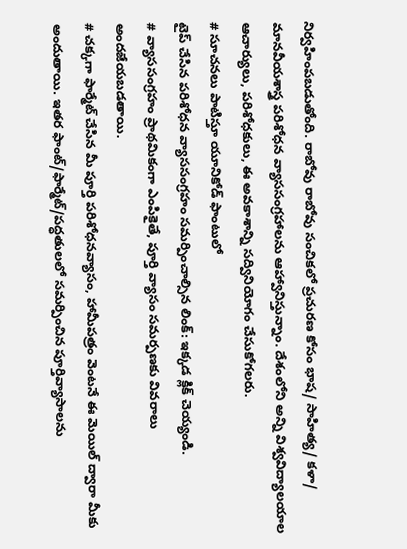నిర్వహింపబడుతోంది. రాబోవు రాబోవు సంచికలో ప్రచురణ కోసం భాష/ సాహిత్య/ కళా/ మానవీయశాస్త్ర పరిశోధన వ్యాససంగ్రహాలను ఆహ్వానిస్తున్నాం. దేశంలోని అన్ని విశ్వవిద్యాలయాల ఆచార్యులు, పరిశోధకులు, ఈ అవకాశాన్ని సద్వినియోగం చేసుకోగలరు.
# సూచనలు పాటిస్తూ యూనికోడ్ ఫాంటులో
టైప్ చేసిన పరిశోధన వ్యాససంగ్రహం సమర్పించాల్సిన లింక్: ఇక్కడ క్లిక్ చెయ్యండి.
# వ్యాససంగ్రహం ప్రాథమికంగా ఎంపికైతే, పూర్తి వ్యాసం సమర్పణకు వివరాలు అందజేయబడతాయి.
# చక్కగా ఫార్మేట్ చేసిన మీ పూర్తి పరిశోధనవ్యాసం, హామీపత్రం వెంటనే ఈ మెయిల్ ద్వారా మీకు అందుతాయి. ఇతర ఫాంట్/ఫార్మేట్/పద్ధతులలో సమర్పించిన పూర్తివ్యాసాలను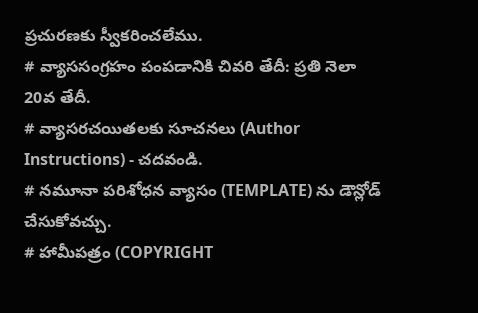ప్రచురణకు స్వీకరించలేము.
# వ్యాససంగ్రహం పంపడానికి చివరి తేదీ: ప్రతి నెలా 20వ తేదీ.
# వ్యాసరచయితలకు సూచనలు (Author Instructions) - చదవండి.
# నమూనా పరిశోధన వ్యాసం (TEMPLATE) ను డౌన్లోడ్ చేసుకోవచ్చు.
# హామీపత్రం (COPYRIGHT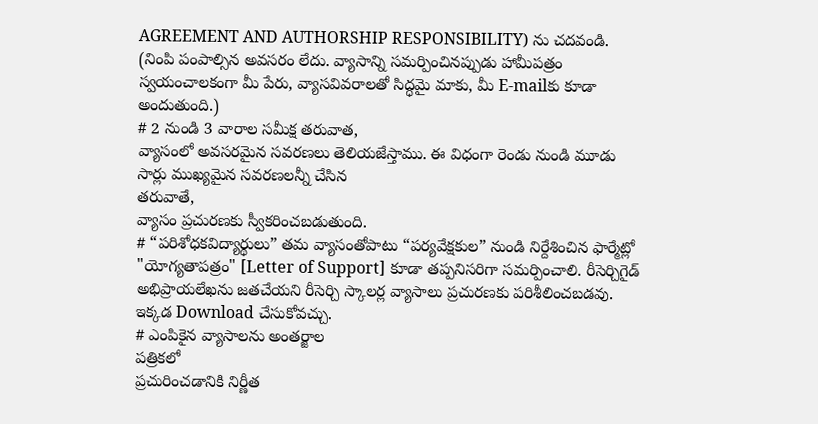AGREEMENT AND AUTHORSHIP RESPONSIBILITY) ను చదవండి. (నింపి పంపాల్సిన అవసరం లేదు. వ్యాసాన్ని సమర్పించినప్పుడు హామీపత్రం స్వయంచాలకంగా మీ పేరు, వ్యాసవివరాలతో సిద్ధమై మాకు, మీ E-mailకు కూడా అందుతుంది.)
# 2 నుండి 3 వారాల సమీక్ష తరువాత,
వ్యాసంలో అవసరమైన సవరణలు తెలియజేస్తాము. ఈ విధంగా రెండు నుండి మూడు సార్లు ముఖ్యమైన సవరణలన్నీ చేసిన
తరువాతే,
వ్యాసం ప్రచురణకు స్వీకరించబడుతుంది.
# “పరిశోధకవిద్యార్థులు” తమ వ్యాసంతోపాటు “పర్యవేక్షకుల” నుండి నిర్దేశించిన ఫార్మేట్లో "యోగ్యతాపత్రం" [Letter of Support] కూడా తప్పనిసరిగా సమర్పించాలి. రీసెర్చిగైడ్ అభిప్రాయలేఖను జతచేయని రీసెర్చి స్కాలర్ల వ్యాసాలు ప్రచురణకు పరిశీలించబడవు. ఇక్కడ Download చేసుకోవచ్చు.
# ఎంపికైన వ్యాసాలను అంతర్జాల
పత్రికలో
ప్రచురించడానికి నిర్ణీత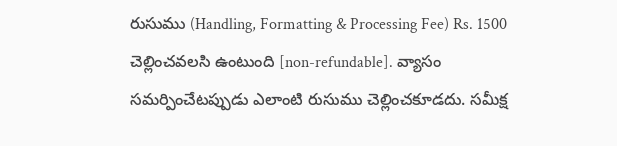రుసుము (Handling, Formatting & Processing Fee) Rs. 1500
చెల్లించవలసి ఉంటుంది [non-refundable]. వ్యాసం సమర్పించేటప్పుడు ఎలాంటి రుసుము చెల్లించకూడదు. సమీక్ష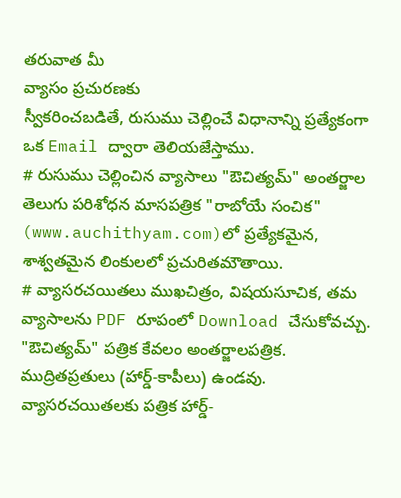తరువాత మీ
వ్యాసం ప్రచురణకు
స్వీకరించబడితే, రుసుము చెల్లించే విధానాన్ని ప్రత్యేకంగా ఒక Email ద్వారా తెలియజేస్తాము.
# రుసుము చెల్లించిన వ్యాసాలు "ఔచిత్యమ్" అంతర్జాల తెలుగు పరిశోధన మాసపత్రిక "రాబోయే సంచిక" (www.auchithyam.com)లో ప్రత్యేకమైన, శాశ్వతమైన లింకులలో ప్రచురితమౌతాయి.
# వ్యాసరచయితలు ముఖచిత్రం, విషయసూచిక, తమ వ్యాసాలను PDF రూపంలో Download చేసుకోవచ్చు. "ఔచిత్యమ్" పత్రిక కేవలం అంతర్జాలపత్రిక. ముద్రితప్రతులు (హార్డ్-కాపీలు) ఉండవు. వ్యాసరచయితలకు పత్రిక హార్డ్-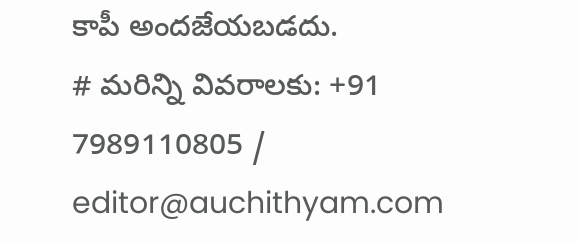కాపీ అందజేయబడదు.
# మరిన్ని వివరాలకు: +91 7989110805 / editor@auchithyam.com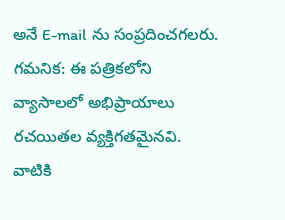అనే E-mail ను సంప్రదించగలరు.
గమనిక: ఈ పత్రికలోని వ్యాసాలలో అభిప్రాయాలు రచయితల వ్యక్తిగతమైనవి.
వాటికి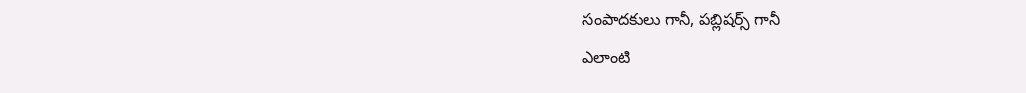సంపాదకులు గానీ, పబ్లిషర్స్ గానీ
ఎలాంటి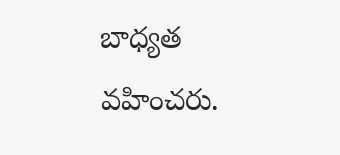బాధ్యత వహించరు.